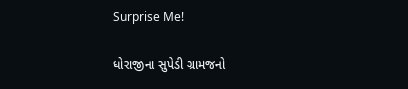Surprise Me!

ધોરાજીના સુપેડી ગ્રામજનો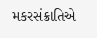મકરસંક્રાતિએ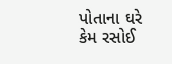પોતાના ઘરે કેમ રસોઈ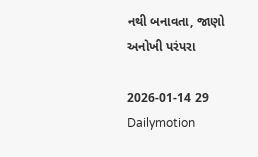નથી બનાવતા, જાણો અનોખી પરંપરા

2026-01-14 29 Dailymotion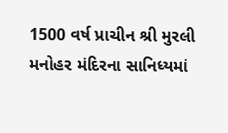1500 વર્ષ પ્રાચીન શ્રી મુરલી મનોહર મંદિરના સાનિધ્યમાં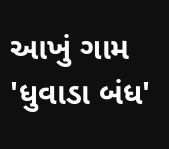આખું ગામ 'ધુવાડા બંધ'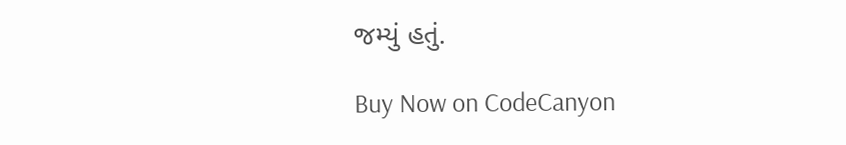જમ્યું હતું.

Buy Now on CodeCanyon